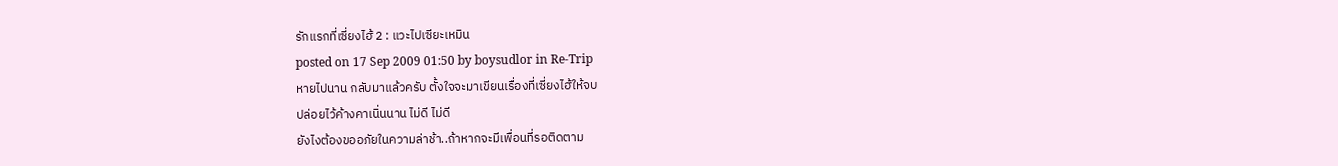รักแรกที่เซี่ยงไฮ้ 2 : แวะไปเซียะเหมิน
posted on 17 Sep 2009 01:50 by boysudlor in Re-Trip
หายไปนาน กลับมาแล้วครับ ตั้งใจจะมาเขียนเรื่องที่เซี่ยงไฮ้ให้จบ
ปล่อยไว้ค้างคาเนิ่นนาน ไม่ดี ไม่ดี
ยังไงต้องขออภัยในความล่าช้า..ถ้าหากจะมีเพื่อนที่รอติดตาม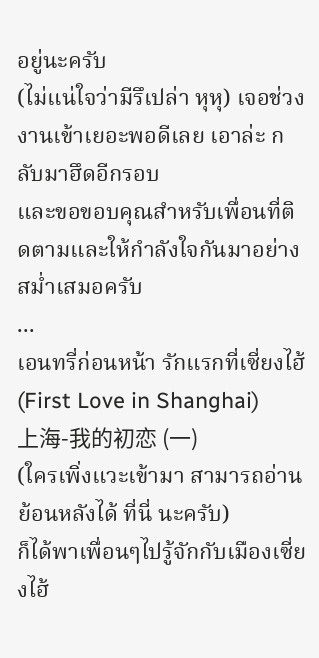อยู่นะครับ
(ไม่แน่ใจว่ามีรึเปล่า หุหุ) เจอช่วงงานเข้าเยอะพอดีเลย เอาล่ะ กลับมาฮึดอีกรอบ
และขอขอบคุณสำหรับเพื่อนที่ติดตามและให้กำลังใจกันมาอย่างสม่ำเสมอครับ
...
เอนทรี่ก่อนหน้า รักแรกที่เซี่ยงไฮ้ (First Love in Shanghai)
上海-我的初恋 (一)
(ใครเพิ่งแวะเข้ามา สามารถอ่านย้อนหลังได้ ที่นี่ นะครับ)
ก็ได้พาเพื่อนๆไปรู้จักกับเมืองเซี่ยงไฮ้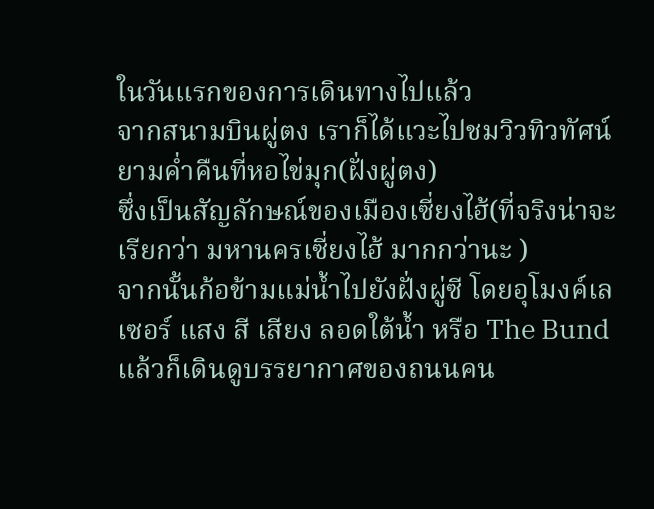ในวันแรกของการเดินทางไปแล้ว
จากสนามบินผู่ตง เราก็ได้แวะไปชมวิวทิวทัศน์ยามค่ำคืนที่หอไข่มุก(ฝั่งผู่ตง)
ซึ่งเป็นสัญลักษณ์ของเมืองเซี่ยงไฮ้(ที่จริงน่าจะเรียกว่า มหานครเซี่ยงไฮ้ มากกว่านะ )
จากนั้นก้อข้ามแม่น้ำไปยังฝั่งผู่ซี โดยอุโมงค์เลเซอร์ แสง สี เสียง ลอดใต้น้ำ หรือ The Bund
แล้วก็เดินดูบรรยากาศของถนนคน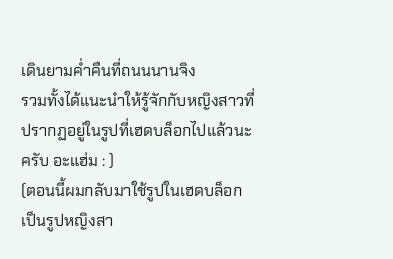เดินยามค่ำคืนที่ถนนนานจิง
รวมทั้งได้แนะนำให้รู้จักกับหญิงสาวที่ปรากฏอยู่ในรูปที่เฮดบล็อกไปแล้วนะครับ อะแฮ่ม : )
(ตอนนี้ผมกลับมาใช้รูปในเฮดบล็อก เป็นรูปหญิงสา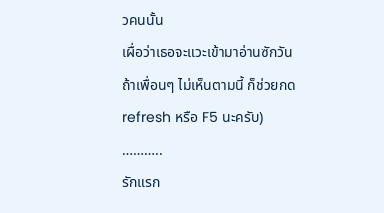วคนนั้น
เผื่อว่าเธอจะแวะเข้ามาอ่านซักวัน
ถ้าเพื่อนๆ ไม่เห็นตามนี้ ก็ช่วยกด refresh หรือ F5 นะครับ)
………..
รักแรก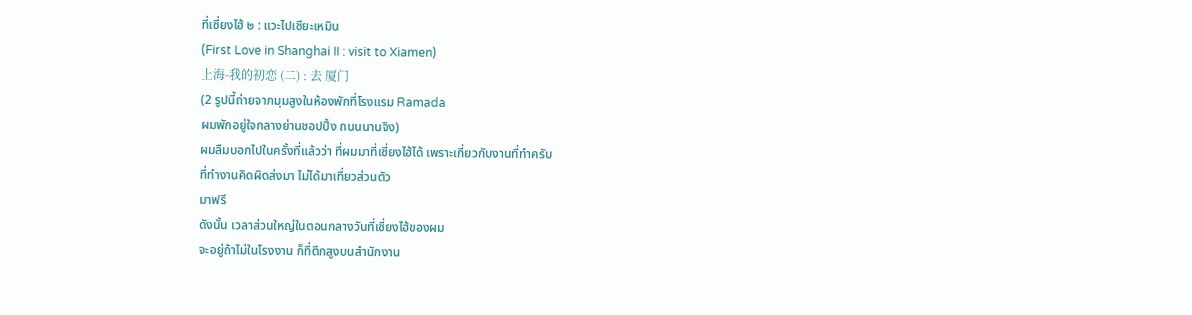ที่เซี่ยงไฮ้ ๒ : แวะไปเซียะเหมิน
(First Love in Shanghai II : visit to Xiamen)
上海-我的初恋 (二) : 去 厦门
(2 รูปนี้ถ่ายจากมุมสูงในห้องพักที่โรงแรม Ramada
ผมพักอยู่ใจกลางย่านชอปปิ้ง ถนนนานจิง)
ผมลืมบอกไปในครั้งที่แล้วว่า ที่ผมมาที่เซี่ยงไฮ้ได้ เพราะเกี่ยวกับงานที่ทำครับ
ที่ทำงานคิดผิดส่งมา ไม่ได้มาเที่ยวส่วนตัว
มาฟรี
ดังนั้น เวลาส่วนใหญ่ในตอนกลางวันที่เซี่ยงไฮ้ของผม
จะอยู่ถ้าไม่ในโรงงาน ก็ที่ตึกสูงบนสำนักงาน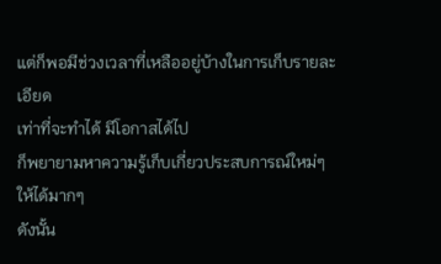แต่ก็พอมีช่วงเวลาที่เหลืออยู่บ้างในการเก็บรายละเอียด
เท่าที่จะทำได้ มีโอกาสได้ไป
ก็พยายามหาความรู้เก็บเกี่ยวประสบการณ์ใหม่ๆให้ได้มากๆ
ดังนั้น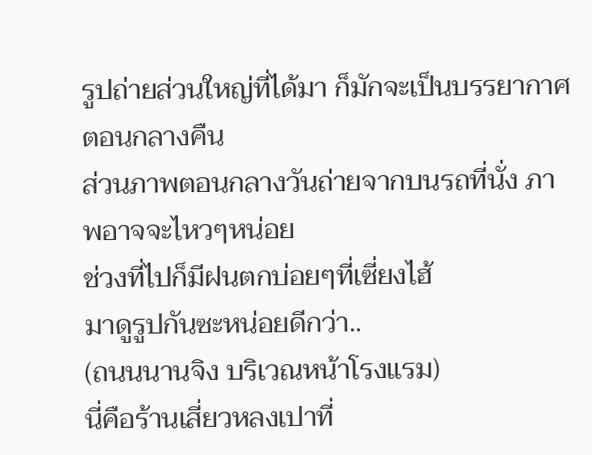รูปถ่ายส่วนใหญ่ที่ได้มา ก็มักจะเป็นบรรยากาศตอนกลางคืน
ส่วนภาพตอนกลางวันถ่ายจากบนรถที่นั่ง ภาพอาจจะไหวๆหน่อย
ช่วงที่ไปก็มีฝนตกบ่อยๆที่เซี่ยงไฮ้
มาดูรูปกันซะหน่อยดีกว่า..
(ถนนนานจิง บริเวณหน้าโรงแรม)
นี่คือร้านเสี่ยวหลงเปาที่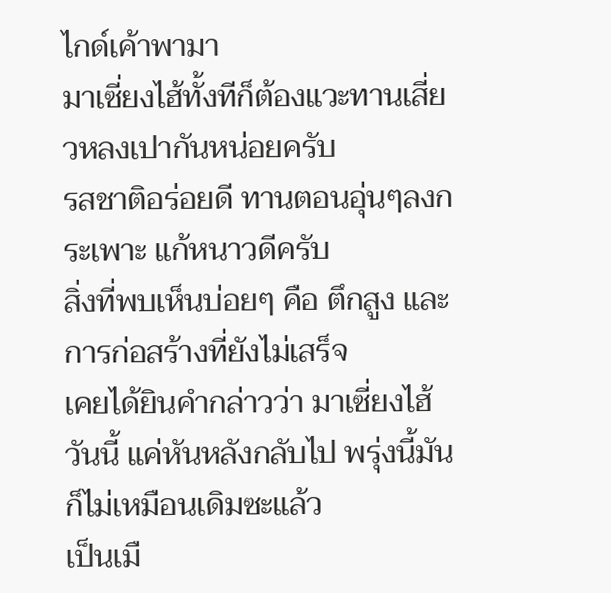ไกด์เค้าพามา
มาเซี่ยงไฮ้ทั้งทีก็ต้องแวะทานเสี่ยวหลงเปากันหน่อยครับ
รสชาติอร่อยดี ทานตอนอุ่นๆลงกระเพาะ แก้หนาวดีครับ
สิ่งที่พบเห็นบ่อยๆ คือ ตึกสูง และ การก่อสร้างที่ยังไม่เสร็จ
เคยได้ยินคำกล่าวว่า มาเซี่ยงไฮ้วันนี้ แค่หันหลังกลับไป พรุ่งนี้มันก็ไม่เหมือนเดิมซะแล้ว
เป็นเมื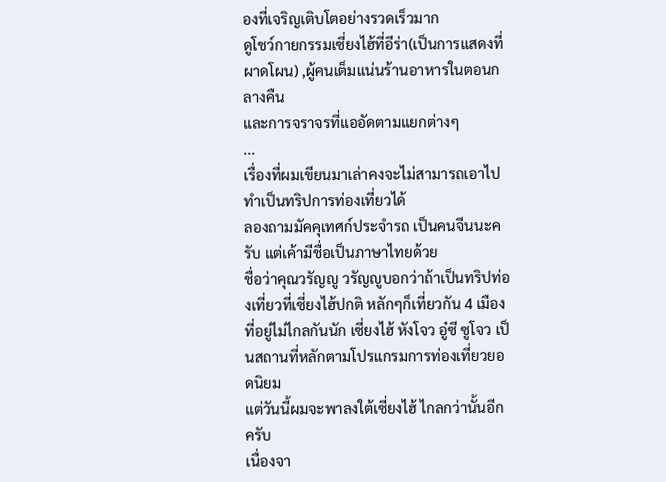องที่เจริญเติบโตอย่างรวดเร็วมาก
ดูโชว์กายกรรมเซี่ยงไฮ้ที่อีร่า(เป็นการแสดงที่ผาดโผน) ,ผู้คนเต็มแน่นร้านอาหารในตอนกลางคืน
และการจราจรที่แออัดตามแยกต่างๆ
...
เรื่องที่ผมเขียนมาเล่าคงจะไม่สามารถเอาไปทำเป็นทริปการท่องเที่ยวได้
ลองถามมัคคุเทศก์ประจำรถ เป็นคนจีนนะครับ แต่เค้ามีชื่อเป็นภาษาไทยด้วย
ชื่อว่าคุณวรัญญู วรัญญูบอกว่าถ้าเป็นทริปท่องเที่ยวที่เซี่ยงไฮ้ปกติ หลักๆก็เที่ยวกัน 4 เมือง
ที่อยู่ไม่ไกลกันนัก เซี่ยงไฮ้ หังโจว อู๋ซี ซูโจว เป็นสถานที่หลักตามโปรแกรมการท่องเที่ยวยอดนิยม
แต่วันนี้ผมจะพาลงใต้เซี่ยงไฮ้ ไกลกว่านั้นอีกครับ
เนื่องจา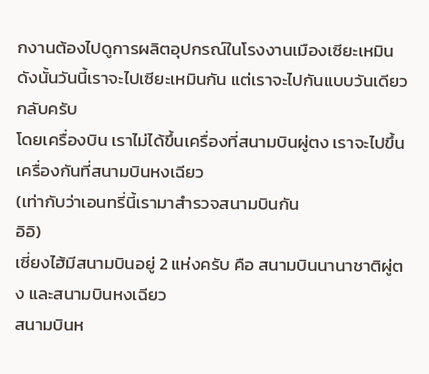กงานต้องไปดูการผลิตอุปกรณ์ในโรงงานเมืองเซียะเหมิน
ดังนั้นวันนี้เราจะไปเซียะเหมินกัน แต่เราจะไปกันแบบวันเดียวกลับครับ
โดยเครื่องบิน เราไม่ได้ขึ้นเครื่องที่สนามบินผู่ตง เราจะไปขึ้นเครื่องกันที่สนามบินหงเฉียว
(เท่ากับว่าเอนทรี่นี้เรามาสำรวจสนามบินกัน
อิอิ)
เซี่ยงไฮ้มีสนามบินอยู่ 2 แห่งครับ คือ สนามบินนานาชาติผู่ตง และสนามบินหงเฉียว
สนามบินห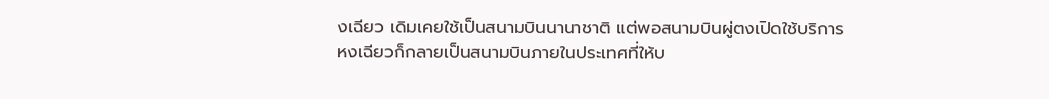งเฉียว เดิมเคยใช้เป็นสนามบินนานาชาติ แต่พอสนามบินผู่ตงเปิดใช้บริการ
หงเฉียวก็กลายเป็นสนามบินภายในประเทศที่ให้บ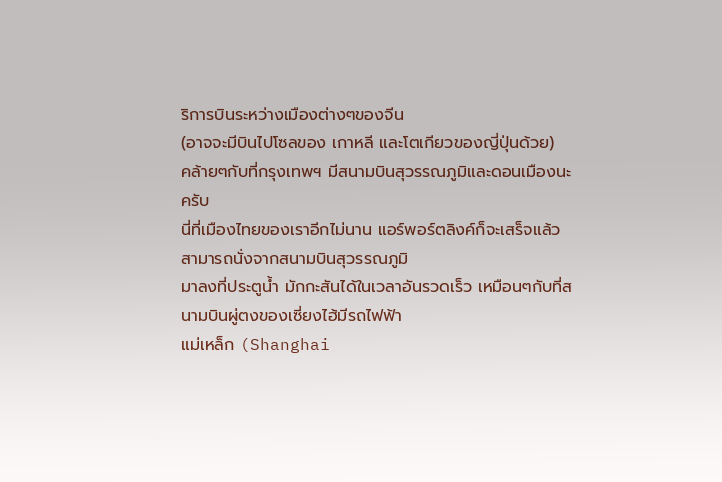ริการบินระหว่างเมืองต่างๆของจีน
(อาจจะมีบินไปโซลของ เกาหลี และโตเกียวของญี่ปุ่นด้วย)
คล้ายๆกับที่กรุงเทพฯ มีสนามบินสุวรรณภูมิและดอนเมืองนะครับ
นี่ที่เมืองไทยของเราอีกไม่นาน แอร์พอร์ตลิงค์ก็จะเสร็จแล้ว สามารถนั่งจากสนามบินสุวรรณภูมิ
มาลงที่ประตูน้ำ มักกะสันได้ในเวลาอันรวดเร็ว เหมือนๆกับที่สนามบินผู่ตงของเซี่ยงไฮ้มีรถไฟฟ้า
แม่เหล็ก (Shanghai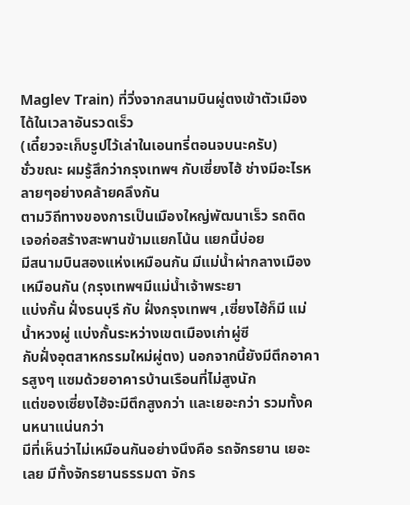Maglev Train) ที่วิ่งจากสนามบินผู่ตงเข้าตัวเมืองได้ในเวลาอันรวดเร็ว
(เดี๋ยวจะเก็บรูปไว้เล่าในเอนทรี่ตอนจบนะครับ)
ชั่วขณะ ผมรู้สึกว่ากรุงเทพฯ กับเซี่ยงไฮ้ ช่างมีอะไรหลายๆอย่างคล้ายคลึงกัน
ตามวิถีทางของการเป็นเมืองใหญ่พัฒนาเร็ว รถติด เจอก่อสร้างสะพานข้ามแยกโน้น แยกนี้บ่อย
มีสนามบินสองแห่งเหมือนกัน มีแม่น้ำผ่ากลางเมืองเหมือนกัน (กรุงเทพฯมีแม่น้ำเจ้าพระยา
แบ่งกั้น ฝั่งธนบุรี กับ ฝั่งกรุงเทพฯ ,เซี่ยงไฮ้ก็มี แม่น้ำหวงผู่ แบ่งกั้นระหว่างเขตเมืองเก่าผู่ซี
กับฝั่งอุตสาหกรรมใหม่ผู่ตง) นอกจากนี้ยังมีตึกอาคารสูงๆ แซมด้วยอาคารบ้านเรือนที่ไม่สูงนัก
แต่ของเซี่ยงไฮ้จะมีตึกสูงกว่า และเยอะกว่า รวมทั้งคนหนาแน่นกว่า
มีที่เห็นว่าไม่เหมือนกันอย่างนึงคือ รถจักรยาน เยอะเลย มีทั้งจักรยานธรรมดา จักร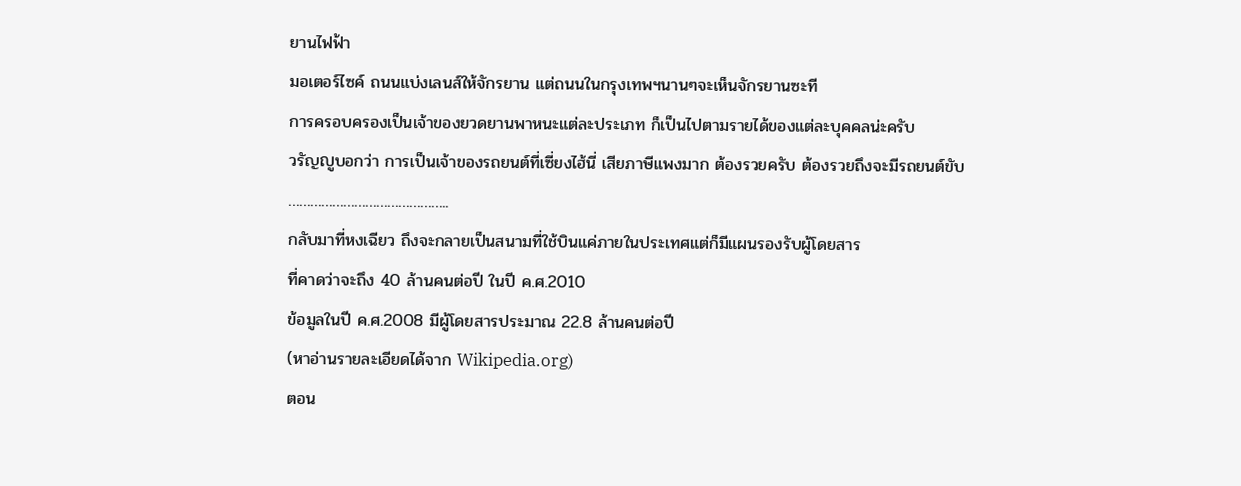ยานไฟฟ้า
มอเตอร์ไซค์ ถนนแบ่งเลนส์ให้จักรยาน แต่ถนนในกรุงเทพฯนานๆจะเห็นจักรยานซะที
การครอบครองเป็นเจ้าของยวดยานพาหนะแต่ละประเภท ก็เป็นไปตามรายได้ของแต่ละบุคคลน่ะครับ
วรัญญูบอกว่า การเป็นเจ้าของรถยนต์ที่เซี่ยงไฮ้นี่ เสียภาษีแพงมาก ต้องรวยครับ ต้องรวยถึงจะมีรถยนต์ขับ
……………………………………..
กลับมาที่หงเฉียว ถึงจะกลายเป็นสนามที่ใช้บินแค่ภายในประเทศแต่ก็มีแผนรองรับผู้โดยสาร
ที่คาดว่าจะถึง 40 ล้านคนต่อปี ในปี ค.ศ.2010
ข้อมูลในปี ค.ศ.2008 มีผู้โดยสารประมาณ 22.8 ล้านคนต่อปี
(หาอ่านรายละเอียดได้จาก Wikipedia.org)
ตอน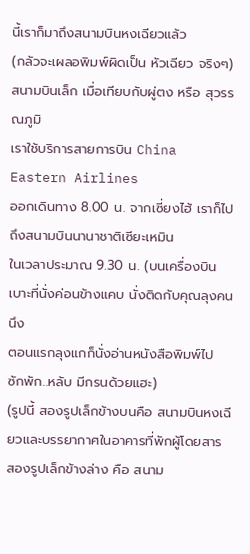นี้เราก็มาถึงสนามบินหงเฉียวแล้ว
(กลัวจะเผลอพิมพ์ผิดเป็น หัวเฉียว จริงๆ)
สนามบินเล็ก เมื่อเทียบกับผู่ตง หรือ สุวรรณภูมิ
เราใช้บริการสายการบิน China Eastern Airlines
ออกเดินทาง 8.00 น. จากเซี่ยงไฮ้ เราก็ไปถึงสนามบินนานาชาติเซียะเหมิน
ในเวลาประมาณ 9.30 น. (บนเครื่องบิน เบาะที่นั่งค่อนข้างแคบ นั่งติดกับคุณลุงคนนึง
ตอนแรกลุงแกก็นั่งอ่านหนังสือพิมพ์ไป ซักพัก..หลับ มีกรนด้วยแฮะ)
(รูปนี้ สองรูปเล็กข้างบนคือ สนามบินหงเฉียวและบรรยากาศในอาคารที่พักผู้โดยสาร
สองรูปเล็กข้างล่าง คือ สนาม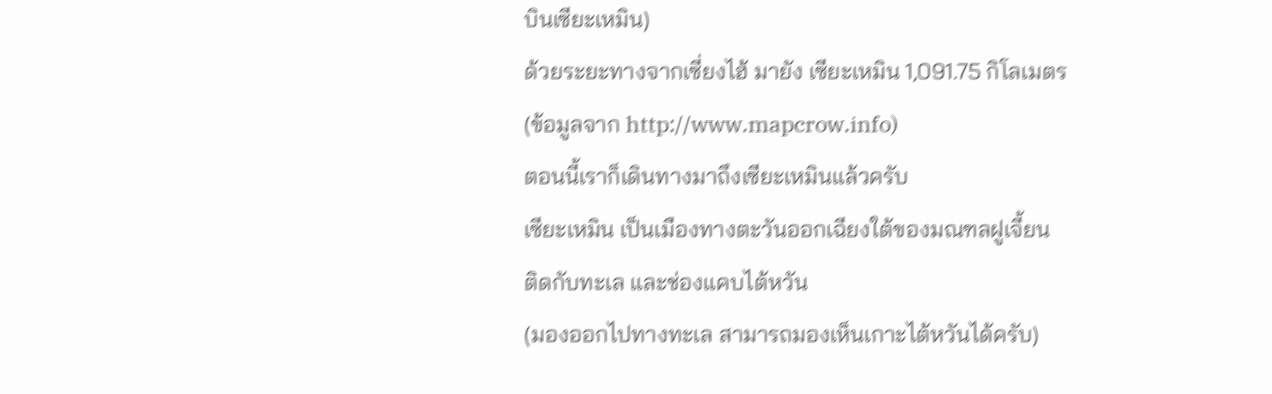บินเซียะเหมิน)
ด้วยระยะทางจากเซี่ยงไฮ้ มายัง เซียะเหมิน 1,091.75 กิโลเมตร
(ข้อมูลจาก http://www.mapcrow.info)
ตอนนี้เราก็เดินทางมาถึงเซียะเหมินแล้วครับ
เซียะเหมิน เป็นเมืองทางตะวันออกเฉียงใต้ของมณฑลฝูเจี้ยน
ติดกับทะเล และช่องแคบไต้หวัน
(มองออกไปทางทะเล สามารถมองเห็นเกาะไต้หวันได้ครับ)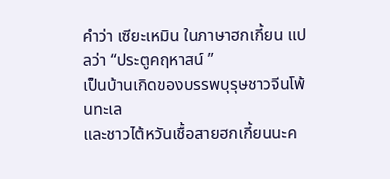คำว่า เซียะเหมิน ในภาษาฮกเกี้ยน แปลว่า “ประตูคฤหาสน์ ”
เป็นบ้านเกิดของบรรพบุรุษชาวจีนโพ้นทะเล
และชาวไต้หวันเชื้อสายฮกเกี้ยนนะค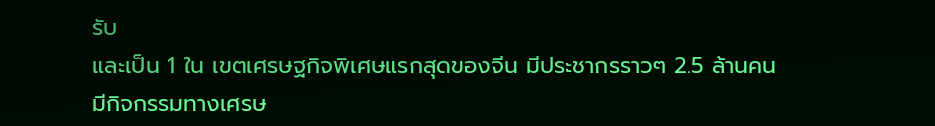รับ
และเป็น 1 ใน เขตเศรษฐกิจพิเศษแรกสุดของจีน มีประชากรราวๆ 2.5 ล้านคน
มีกิจกรรมทางเศรษ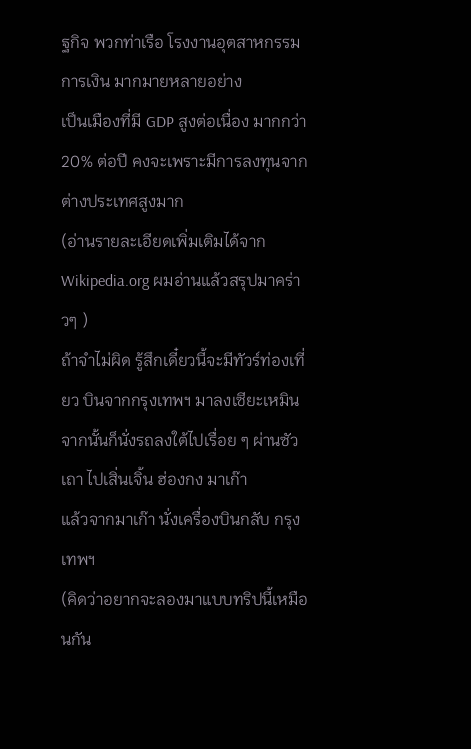ฐกิจ พวกท่าเรือ โรงงานอุตสาหกรรม การเงิน มากมายหลายอย่าง
เป็นเมืองที่มี GDP สูงต่อเนื่อง มากกว่า 20% ต่อปี คงจะเพราะมีการลงทุนจากต่างประเทศสูงมาก
(อ่านรายละเอียดเพิ่มเติมได้จาก Wikipedia.org ผมอ่านแล้วสรุปมาคร่าวๆ )
ถ้าจำไม่ผิด รู้สึกเดี๋ยวนี้จะมีทัวร์ท่องเที่ยว บินจากกรุงเทพฯ มาลงเซียะเหมิน
จากนั้นก็นั่งรถลงใต้ไปเรื่อย ๆ ผ่านซัวเถา ไปเสิ่นเจิ้น ฮ่องกง มาเก๊า
แล้วจากมาเก๊า นั่งเครื่องบินกลับ กรุงเทพฯ
(คิดว่าอยากจะลองมาแบบทริปนี้เหมือนกัน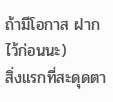ถ้ามีโอกาส ฝากไว้ก่อนนะ)
สิ่งแรกที่สะดุดตา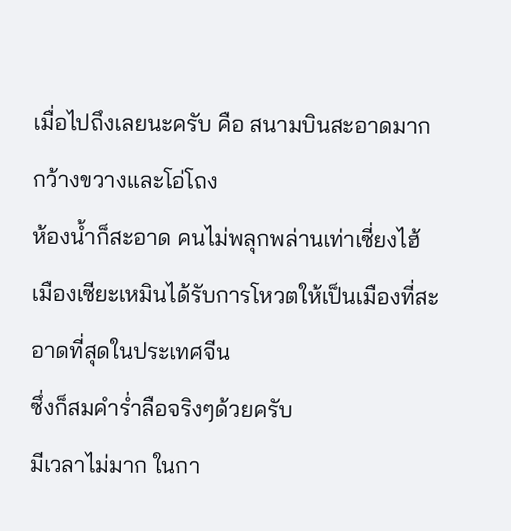เมื่อไปถึงเลยนะครับ คือ สนามบินสะอาดมาก
กว้างขวางและโอ่โถง
ห้องน้ำก็สะอาด คนไม่พลุกพล่านเท่าเซี่ยงไฮ้
เมืองเซียะเหมินได้รับการโหวตให้เป็นเมืองที่สะอาดที่สุดในประเทศจีน
ซึ่งก็สมคำร่ำลือจริงๆด้วยครับ
มีเวลาไม่มาก ในกา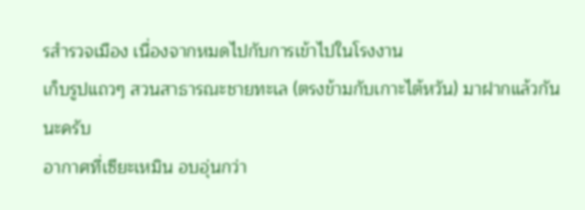รสำรวจเมือง เนื่องจากหมดไปกับการเข้าไปในโรงงาน
เก็บรูปแถวๆ สวนสาธารณะชายทะเล (ตรงข้ามกับเกาะไต้หวัน) มาฝากแล้วกันนะครับ
อากาศที่เซียะเหมิน อบอุ่นกว่า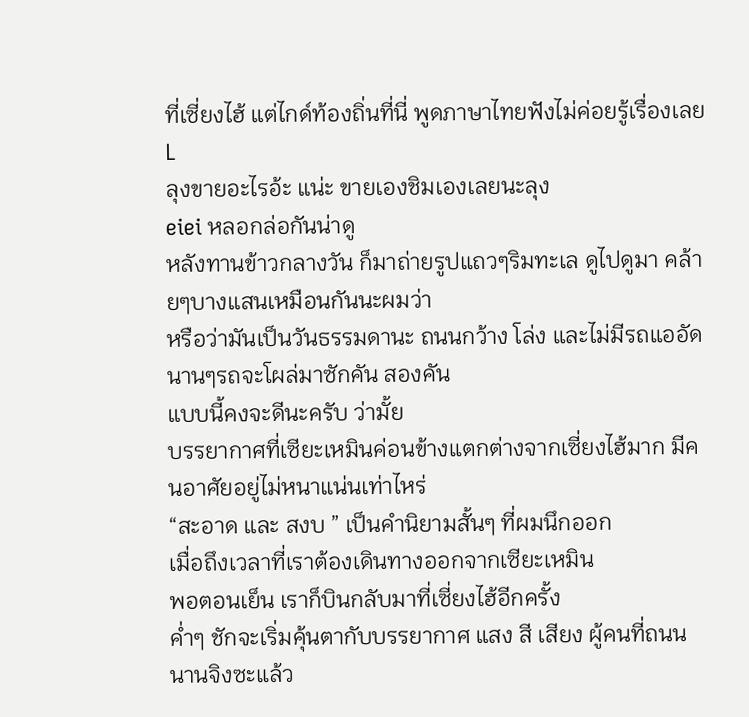ที่เซี่ยงไฮ้ แต่ไกด์ท้องถิ่นที่นี่ พูดภาษาไทยฟังไม่ค่อยรู้เรื่องเลย L
ลุงขายอะไรอ้ะ แน่ะ ขายเองชิมเองเลยนะลุง
eiei หลอกล่อกันน่าดู
หลังทานข้าวกลางวัน ก็มาถ่ายรูปแถวๆริมทะเล ดูไปดูมา คล้ายๆบางแสนเหมือนกันนะผมว่า
หรือว่ามันเป็นวันธรรมดานะ ถนนกว้าง โล่ง และไม่มีรถแออัด นานๆรถจะโผล่มาซักคัน สองคัน
แบบนี้คงจะดีนะครับ ว่ามั้ย
บรรยากาศที่เซียะเหมินค่อนข้างแตกต่างจากเซี่ยงไฮ้มาก มีคนอาศัยอยู่ไม่หนาแน่นเท่าไหร่
“สะอาด และ สงบ ” เป็นคำนิยามสั้นๆ ที่ผมนึกออก
เมื่อถึงเวลาที่เราต้องเดินทางออกจากเซียะเหมิน
พอตอนเย็น เราก็บินกลับมาที่เซี่ยงไฮ้อีกครั้ง
ค่ำๆ ชักจะเริ่มคุ้นตากับบรรยากาศ แสง สี เสียง ผู้คนที่ถนนนานจิงซะแล้ว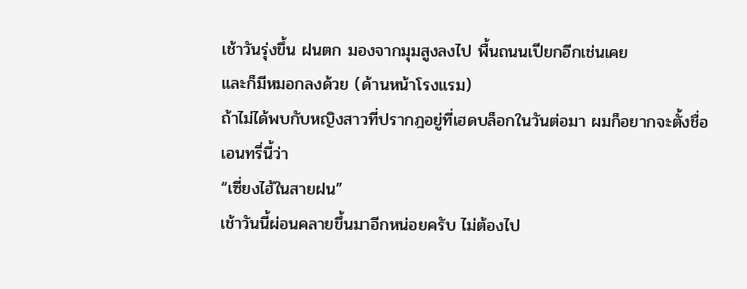เช้าวันรุ่งขึ้น ฝนตก มองจากมุมสูงลงไป พื้นถนนเปียกอีกเช่นเคย
และก็มีหมอกลงด้วย (ด้านหน้าโรงแรม)
ถ้าไม่ได้พบกับหญิงสาวที่ปรากฎอยู่ที่เฮดบล็อกในวันต่อมา ผมก็อยากจะตั้งชื่อเอนทรี่นี้ว่า
“เซี่ยงไฮ้ในสายฝน”
เช้าวันนี้ผ่อนคลายขึ้นมาอีกหน่อยครับ ไม่ต้องไป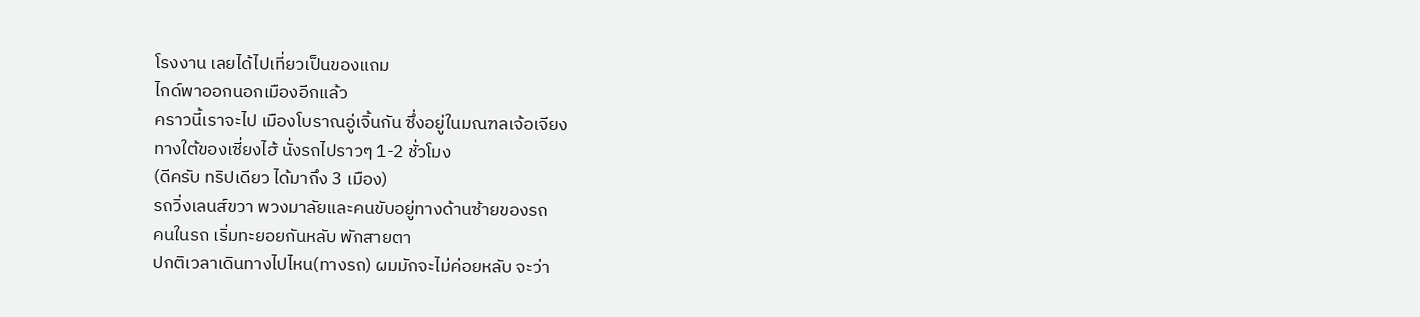โรงงาน เลยได้ไปเที่ยวเป็นของแถม
ไกด์พาออกนอกเมืองอีกแล้ว
คราวนี้เราจะไป เมืองโบราณอู่เจิ้นกัน ซึ่งอยู่ในมณฑลเจ้อเจียง
ทางใต้ของเซี่ยงไฮ้ นั่งรถไปราวๆ 1-2 ชั่วโมง
(ดีครับ ทริปเดียว ได้มาถึง 3 เมือง)
รถวิ่งเลนส์ขวา พวงมาลัยและคนขับอยู่ทางด้านซ้ายของรถ
คนในรถ เริ่มทะยอยกันหลับ พักสายตา
ปกติเวลาเดินทางไปไหน(ทางรถ) ผมมักจะไม่ค่อยหลับ จะว่า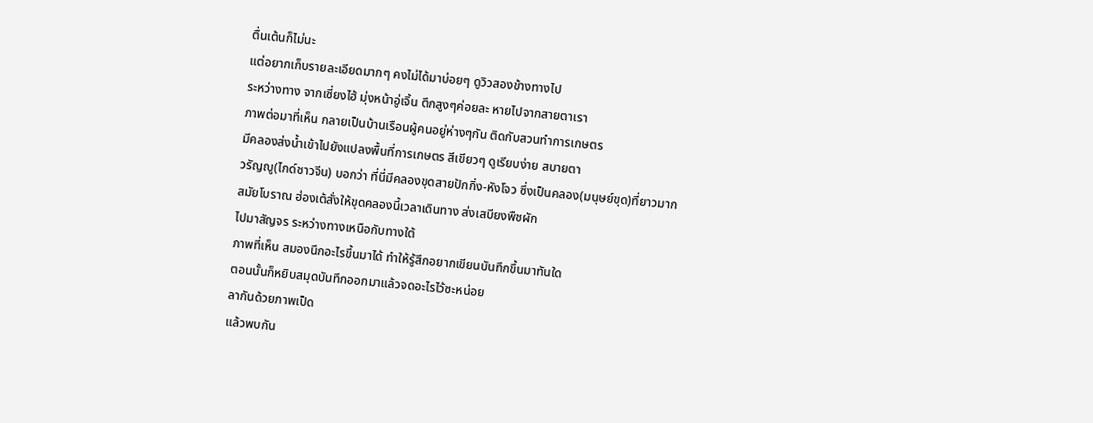ตื่นเต้นก็ไม่นะ
แต่อยากเก็บรายละเอียดมากๆ คงไม่ได้มาบ่อยๆ ดูวิวสองข้างทางไป
ระหว่างทาง จากเซี่ยงไฮ้ มุ่งหน้าอู่เจิ้น ตึกสูงๆค่อยละ หายไปจากสายตาเรา
ภาพต่อมาที่เห็น กลายเป็นบ้านเรือนผู้คนอยู่ห่างๆกัน ติดกับสวนทำการเกษตร
มีคลองส่งน้ำเข้าไปยังแปลงพื้นที่การเกษตร สีเขียวๆ ดูเรียบง่าย สบายตา
วรัญญู(ไกด์ชาวจีน) บอกว่า ที่นี่มีคลองขุดสายปักกิ่ง-หังโจว ซึ่งเป็นคลอง(มนุษย์ขุด)ที่ยาวมาก
สมัยโบราณ ฮ่องเต้สั่งให้ขุดคลองนี้เวลาเดินทาง ส่งเสบียงพืชผัก
ไปมาสัญจร ระหว่างทางเหนือกับทางใต้
ภาพที่เห็น สมองนึกอะไรขึ้นมาได้ ทำให้รู้สึกอยากเขียนบันทึกขึ้นมาทันใด
ตอนนั้นก็หยิบสมุดบันทึกออกมาแล้วจดอะไรไว้ซะหน่อย
ลากันด้วยภาพเป็ด
แล้วพบกัน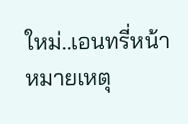ใหม่..เอนทรี่หน้า
หมายเหตุ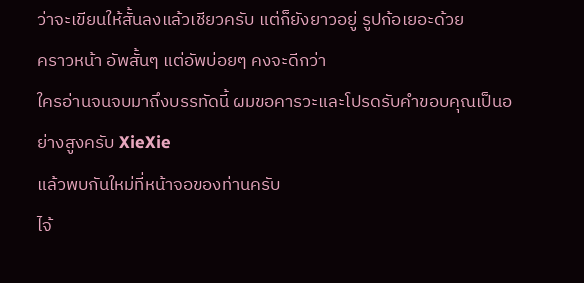ว่าจะเขียนให้สั้นลงแล้วเชียวครับ แต่ก็ยังยาวอยู่ รูปก้อเยอะด้วย
คราวหน้า อัพสั้นๆ แต่อัพบ่อยๆ คงจะดีกว่า
ใครอ่านจนจบมาถึงบรรทัดนี้ ผมขอคารวะและโปรดรับคำขอบคุณเป็นอย่างสูงครับ XieXie
แล้วพบกันใหม่ที่หน้าจอของท่านครับ
ไจ้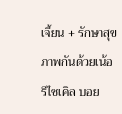เจี้ยน + รักษาสุขภาพกันด้วยเน้อ
รีไซเคิล บอย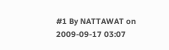#1 By NATTAWAT on 2009-09-17 03:07